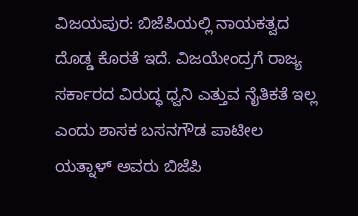ವಿಜಯಪುರ: ಬಿಜೆಪಿಯಲ್ಲಿ ನಾಯಕತ್ವದ ದೊಡ್ಡ ಕೊರತೆ ಇದೆ. ವಿಜಯೇಂದ್ರಗೆ ರಾಜ್ಯ ಸರ್ಕಾರದ ವಿರುದ್ಧ ಧ್ವನಿ ಎತ್ತುವ ನೈತಿಕತೆ ಇಲ್ಲ ಎಂದು ಶಾಸಕ ಬಸನಗೌಡ ಪಾಟೀಲ ಯತ್ನಾಳ್ ಅವರು ಬಿಜೆಪಿ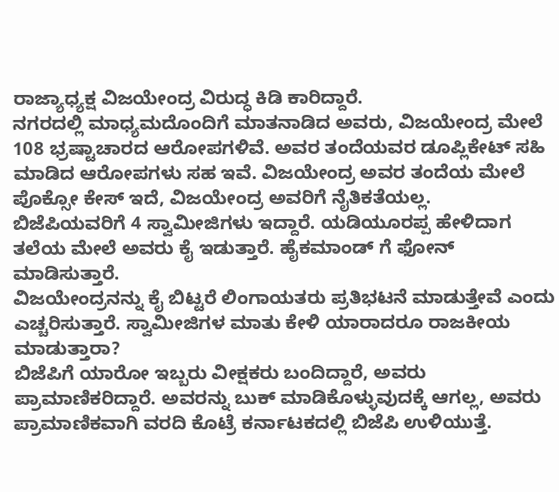ರಾಜ್ಯಾಧ್ಯಕ್ಷ ವಿಜಯೇಂದ್ರ ವಿರುದ್ಧ ಕಿಡಿ ಕಾರಿದ್ದಾರೆ.
ನಗರದಲ್ಲಿ ಮಾಧ್ಯಮದೊಂದಿಗೆ ಮಾತನಾಡಿದ ಅವರು, ವಿಜಯೇಂದ್ರ ಮೇಲೆ 108 ಭ್ರಷ್ಟಾಚಾರದ ಆರೋಪಗಳಿವೆ. ಅವರ ತಂದೆಯವರ ಡೂಪ್ಲಿಕೇಟ್ ಸಹಿ ಮಾಡಿದ ಆರೋಪಗಳು ಸಹ ಇವೆ. ವಿಜಯೇಂದ್ರ ಅವರ ತಂದೆಯ ಮೇಲೆ ಪೊಕ್ಸೋ ಕೇಸ್ ಇದೆ, ವಿಜಯೇಂದ್ರ ಅವರಿಗೆ ನೈತಿಕತೆಯಲ್ಲ.
ಬಿಜೆಪಿಯವರಿಗೆ 4 ಸ್ವಾಮೀಜಿಗಳು ಇದ್ದಾರೆ. ಯಡಿಯೂರಪ್ಪ ಹೇಳಿದಾಗ ತಲೆಯ ಮೇಲೆ ಅವರು ಕೈ ಇಡುತ್ತಾರೆ. ಹೈಕಮಾಂಡ್ ಗೆ ಫೋನ್ ಮಾಡಿಸುತ್ತಾರೆ.
ವಿಜಯೇಂದ್ರನನ್ನು ಕೈ ಬಿಟ್ಟರೆ ಲಿಂಗಾಯತರು ಪ್ರತಿಭಟನೆ ಮಾಡುತ್ತೇವೆ ಎಂದು ಎಚ್ಚರಿಸುತ್ತಾರೆ. ಸ್ವಾಮೀಜಿಗಳ ಮಾತು ಕೇಳಿ ಯಾರಾದರೂ ರಾಜಕೀಯ ಮಾಡುತ್ತಾರಾ?
ಬಿಜೆಪಿಗೆ ಯಾರೋ ಇಬ್ಬರು ವೀಕ್ಷಕರು ಬಂದಿದ್ದಾರೆ, ಅವರು ಪ್ರಾಮಾಣಿಕರಿದ್ದಾರೆ. ಅವರನ್ನು ಬುಕ್ ಮಾಡಿಕೊಳ್ಳುವುದಕ್ಕೆ ಆಗಲ್ಲ, ಅವರು ಪ್ರಾಮಾಣಿಕವಾಗಿ ವರದಿ ಕೊಟ್ರೆ ಕರ್ನಾಟಕದಲ್ಲಿ ಬಿಜೆಪಿ ಉಳಿಯುತ್ತೆ.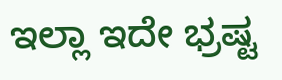ಇಲ್ಲಾ ಇದೇ ಭ್ರಷ್ಟ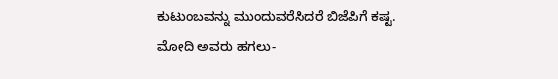ಕುಟುಂಬವನ್ನು ಮುಂದುವರೆಸಿದರೆ ಬಿಜೆಪಿಗೆ ಕಷ್ಟ.
ಮೋದಿ ಅವರು ಹಗಲು-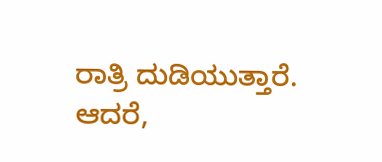ರಾತ್ರಿ ದುಡಿಯುತ್ತಾರೆ. ಆದರೆ,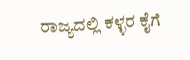ರಾಜ್ಯದಲ್ಲಿ ಕಳ್ಳರ ಕೈಗೆ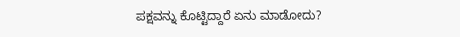ಪಕ್ಷವನ್ನು ಕೊಟ್ಟಿದ್ದಾರೆ ಏನು ಮಾಡೋದು?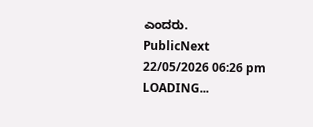ಎಂದರು.
PublicNext
22/05/2026 06:26 pm
LOADING...